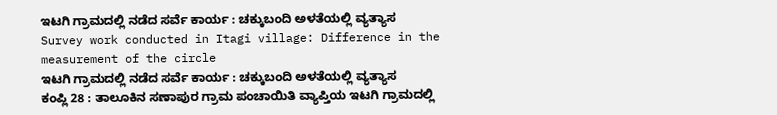ಇಟಗಿ ಗ್ರಾಮದಲ್ಲಿ ನಡೆದ ಸರ್ವೆ ಕಾರ್ಯ : ಚಕ್ಕುಬಂದಿ ಅಳತೆಯಲ್ಲಿ ವ್ಯತ್ಯಾಸ
Survey work conducted in Itagi village: Difference in the measurement of the circle
ಇಟಗಿ ಗ್ರಾಮದಲ್ಲಿ ನಡೆದ ಸರ್ವೆ ಕಾರ್ಯ : ಚಕ್ಕುಬಂದಿ ಅಳತೆಯಲ್ಲಿ ವ್ಯತ್ಯಾಸ
ಕಂಪ್ಲಿ 28 : ತಾಲೂಕಿನ ಸಣಾಪುರ ಗ್ರಾಮ ಪಂಚಾಯಿತಿ ವ್ಯಾಪ್ತಿಯ ಇಟಗಿ ಗ್ರಾಮದಲ್ಲಿ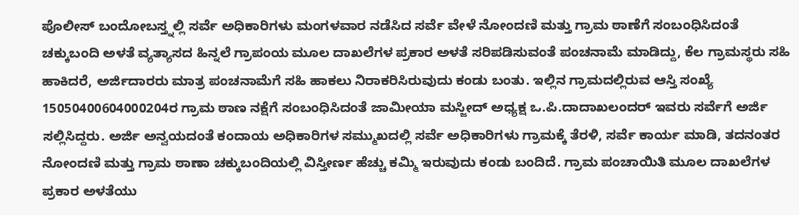ಪೊಲೀಸ್ ಬಂದೋಬಸ್ತ್ನಲ್ಲಿ ಸರ್ವೆ ಅಧಿಕಾರಿಗಳು ಮಂಗಳವಾರ ನಡೆಸಿದ ಸರ್ವೆ ವೇಳೆ ನೋಂದಣಿ ಮತ್ತು ಗ್ರಾಮ ಠಾಣೆಗೆ ಸಂಬಂಧಿಸಿದಂತೆ ಚಕ್ಕುಬಂದಿ ಅಳತೆ ವ್ಯತ್ಯಾಸದ ಹಿನ್ನಲೆ ಗ್ರಾಪಂಯ ಮೂಲ ದಾಖಲೆಗಳ ಪ್ರಕಾರ ಅಳತೆ ಸರಿಪಡಿಸುವಂತೆ ಪಂಚನಾಮೆ ಮಾಡಿದ್ದು, ಕೆಲ ಗ್ರಾಮಸ್ಥರು ಸಹಿ ಹಾಕಿದರೆ, ಅರ್ಜಿದಾರರು ಮಾತ್ರ ಪಂಚನಾಮೆಗೆ ಸಹಿ ಹಾಕಲು ನಿರಾಕರಿಸಿರುವುದು ಕಂಡು ಬಂತು. ಇಲ್ಲಿನ ಗ್ರಾಮದಲ್ಲಿರುವ ಆಸ್ತಿ ಸಂಖ್ಯೆ 15050400604000204ರ ಗ್ರಾಮ ಠಾಣ ನಕ್ಷೆಗೆ ಸಂಬಂಧಿಸಿದಂತೆ ಜಾಮೀಯಾ ಮಸ್ಜೀದ್ ಅಧ್ಯಕ್ಷ ಒ.ಪಿ.ದಾದಾಖಲಂದರ್ ಇವರು ಸರ್ವೆಗೆ ಅರ್ಜಿ ಸಲ್ಲಿಸಿದ್ದರು. ಅರ್ಜಿ ಅನ್ವಯದಂತೆ ಕಂದಾಯ ಅಧಿಕಾರಿಗಳ ಸಮ್ಮುಖದಲ್ಲಿ ಸರ್ವೆ ಅಧಿಕಾರಿಗಳು ಗ್ರಾಮಕ್ಕೆ ತೆರಳಿ, ಸರ್ವೆ ಕಾರ್ಯ ಮಾಡಿ, ತದನಂತರ ನೋಂದಣಿ ಮತ್ತು ಗ್ರಾಮ ಠಾಣಾ ಚಕ್ಕುಬಂದಿಯಲ್ಲಿ ವಿಸ್ತೀರ್ಣ ಹೆಚ್ಚು ಕಮ್ಮಿ ಇರುವುದು ಕಂಡು ಬಂದಿದೆ. ಗ್ರಾಮ ಪಂಚಾಯಿತಿ ಮೂಲ ದಾಖಲೆಗಳ ಪ್ರಕಾರ ಅಳತೆಯು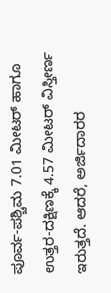ಪೂರ್ವ-ಪಶ್ಚಿಮ 7.01 ಮೀಟರ್ ಹಾಗೂ ಉತ್ತರ-ದಕ್ಷಿಣಕ್ಕೆ 4.57 ಮೀಟರ್ ವಿಸ್ತೀರ್ಣ ಇರುತ್ತದೆ. ಆದರೆ, ಅರ್ಜಿದಾರರ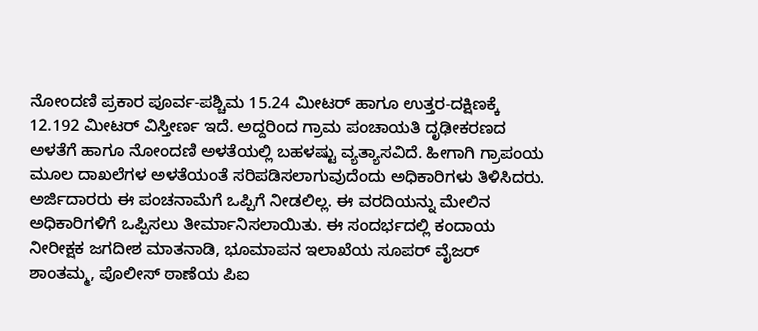ನೋಂದಣಿ ಪ್ರಕಾರ ಪೂರ್ವ-ಪಶ್ಚಿಮ 15.24 ಮೀಟರ್ ಹಾಗೂ ಉತ್ತರ-ದಕ್ಷಿಣಕ್ಕೆ 12.192 ಮೀಟರ್ ವಿಸ್ತೀರ್ಣ ಇದೆ. ಅದ್ದರಿಂದ ಗ್ರಾಮ ಪಂಚಾಯತಿ ದೃಢೀಕರಣದ ಅಳತೆಗೆ ಹಾಗೂ ನೋಂದಣಿ ಅಳತೆಯಲ್ಲಿ ಬಹಳಷ್ಟು ವ್ಯತ್ಯಾಸವಿದೆ. ಹೀಗಾಗಿ ಗ್ರಾಪಂಯ ಮೂಲ ದಾಖಲೆಗಳ ಅಳತೆಯಂತೆ ಸರಿಪಡಿಸಲಾಗುವುದೆಂದು ಅಧಿಕಾರಿಗಳು ತಿಳಿಸಿದರು. ಅರ್ಜಿದಾರರು ಈ ಪಂಚನಾಮೆಗೆ ಒಪ್ಪಿಗೆ ನೀಡಲಿಲ್ಲ. ಈ ವರದಿಯನ್ನು ಮೇಲಿನ ಅಧಿಕಾರಿಗಳಿಗೆ ಒಪ್ಪಿಸಲು ತೀರ್ಮಾನಿಸಲಾಯಿತು. ಈ ಸಂದರ್ಭದಲ್ಲಿ ಕಂದಾಯ ನೀರೀಕ್ಷಕ ಜಗದೀಶ ಮಾತನಾಡಿ, ಭೂಮಾಪನ ಇಲಾಖೆಯ ಸೂಪರ್ ವೈಜರ್ ಶಾಂತಮ್ಮ, ಪೊಲೀಸ್ ಠಾಣೆಯ ಪಿಐ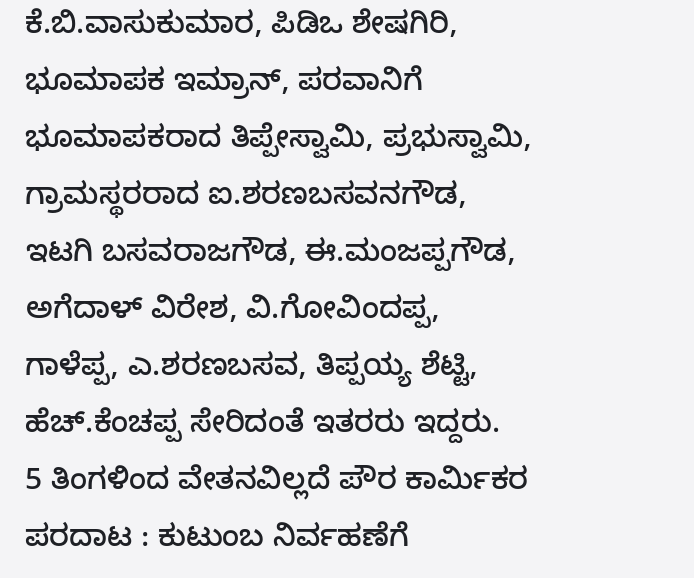ಕೆ.ಬಿ.ವಾಸುಕುಮಾರ, ಪಿಡಿಒ ಶೇಷಗಿರಿ, ಭೂಮಾಪಕ ಇಮ್ರಾನ್, ಪರವಾನಿಗೆ ಭೂಮಾಪಕರಾದ ತಿಪ್ಪೇಸ್ವಾಮಿ, ಪ್ರಭುಸ್ವಾಮಿ, ಗ್ರಾಮಸ್ಥರರಾದ ಐ.ಶರಣಬಸವನಗೌಡ, ಇಟಗಿ ಬಸವರಾಜಗೌಡ, ಈ.ಮಂಜಪ್ಪಗೌಡ, ಅಗೆದಾಳ್ ವಿರೇಶ, ವಿ.ಗೋವಿಂದಪ್ಪ, ಗಾಳೆಪ್ಪ, ಎ.ಶರಣಬಸವ, ತಿಪ್ಪಯ್ಯ ಶೆಟ್ಟಿ, ಹೆಚ್.ಕೆಂಚಪ್ಪ ಸೇರಿದಂತೆ ಇತರರು ಇದ್ದರು.
5 ತಿಂಗಳಿಂದ ವೇತನವಿಲ್ಲದೆ ಪೌರ ಕಾರ್ಮಿಕರ ಪರದಾಟ : ಕುಟುಂಬ ನಿರ್ವಹಣೆಗೆ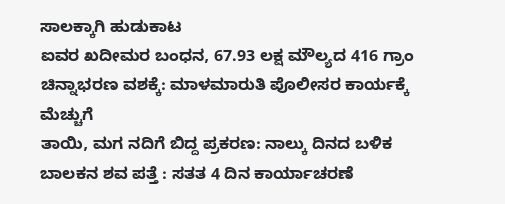ಸಾಲಕ್ಕಾಗಿ ಹುಡುಕಾಟ
ಐವರ ಖದೀಮರ ಬಂಧನ, 67.93 ಲಕ್ಷ ಮೌಲ್ಯದ 416 ಗ್ರಾಂ ಚಿನ್ನಾಭರಣ ವಶಕ್ಕೆ: ಮಾಳಮಾರುತಿ ಪೊಲೀಸರ ಕಾರ್ಯಕ್ಕೆ ಮೆಚ್ಚುಗೆ
ತಾಯಿ, ಮಗ ನದಿಗೆ ಬಿದ್ದ ಪ್ರಕರಣ: ನಾಲ್ಕು ದಿನದ ಬಳಿಕ ಬಾಲಕನ ಶವ ಪತ್ತೆ : ಸತತ 4 ದಿನ ಕಾರ್ಯಾಚರಣೆ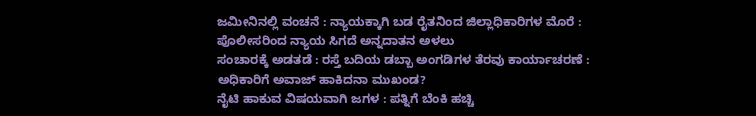ಜಮೀನಿನಲ್ಲಿ ವಂಚನೆ : ನ್ಯಾಯಕ್ಕಾಗಿ ಬಡ ರೈತನಿಂದ ಜಿಲ್ಲಾಧಿಕಾರಿಗಳ ಮೊರೆ : ಪೊಲೀಸರಿಂದ ನ್ಯಾಯ ಸಿಗದೆ ಅನ್ನದಾತನ ಅಳಲು
ಸಂಚಾರಕ್ಕೆ ಅಡತಡೆ : ರಸ್ತೆ ಬದಿಯ ಡಬ್ಬಾ ಅಂಗಡಿಗಳ ತೆರವು ಕಾರ್ಯಾಚರಣೆ : ಅಧಿಕಾರಿಗೆ ಅವಾಜ್ ಹಾಕಿದನಾ ಮುಖಂಡ?
ನೈಟಿ ಹಾಕುವ ವಿಷಯವಾಗಿ ಜಗಳ : ಪತ್ನಿಗೆ ಬೆಂಕಿ ಹಚ್ಚಿ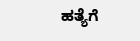ಹತ್ಯೆಗೆ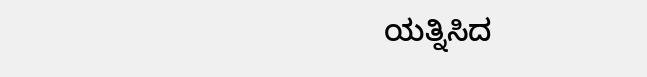ಯತ್ನಿಸಿದ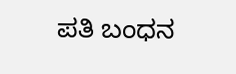ಪತಿ ಬಂಧನ